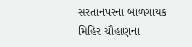સરતાનપરના બાળગાયક મિહિર ચૌહાણના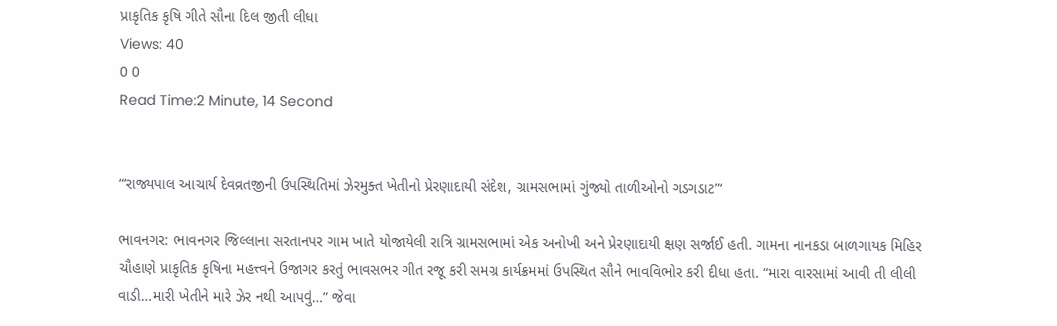પ્રાકૃતિક કૃષિ ગીતે સૌના દિલ જીતી લીધા
Views: 40
0 0
Read Time:2 Minute, 14 Second


“‘રાજ્યપાલ આચાર્ય દેવવ્રતજીની ઉપસ્થિતિમાં ઝેરમુક્ત ખેતીનો પ્રેરણાદાયી સંદેશ, ગ્રામસભામાં ગુંજ્યો તાળીઓનો ગડગડાટ”‘

ભાવનગર: ભાવનગર જિલ્લાના સરતાનપર ગામ ખાતે યોજાયેલી રાત્રિ ગ્રામસભામાં એક અનોખી અને પ્રેરણાદાયી ક્ષણ સર્જાઈ હતી. ગામના નાનકડા બાળગાયક મિહિર ચૌહાણે પ્રાકૃતિક કૃષિના મહત્ત્વને ઉજાગર કરતું ભાવસભર ગીત રજૂ કરી સમગ્ર કાર્યક્રમમાં ઉપસ્થિત સૌને ભાવવિભોર કરી દીધા હતા. “મારા વારસામાં આવી તી લીલી વાડી…મારી ખેતીને મારે ઝેર નથી આપવું…” જેવા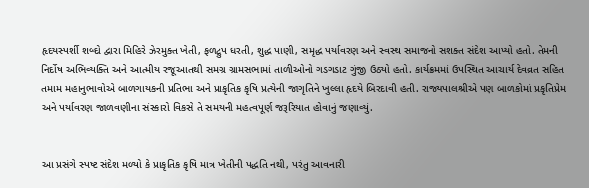હૃદયસ્પર્શી શબ્દો દ્વારા મિહિરે ઝેરમુક્ત ખેતી, ફળદ્રુપ ધરતી, શુદ્ધ પાણી, સમૃદ્ધ પર્યાવરણ અને સ્વસ્થ સમાજનો સશક્ત સંદેશ આપ્યો હતો. તેમની નિર્દોષ અભિવ્યક્તિ અને આત્મીય રજૂઆતથી સમગ્ર ગ્રામસભામાં તાળીઓનો ગડગડાટ ગુંજી ઉઠ્યો હતો. કાર્યક્રમમાં ઉપસ્થિત આચાર્ય દેવવ્રત સહિત તમામ મહાનુભાવોએ બાળગાયકની પ્રતિભા અને પ્રાકૃતિક કૃષિ પ્રત્યેની જાગૃતિને ખુલ્લા હૃદયે બિરદાવી હતી. રાજ્યપાલશ્રીએ પણ બાળકોમાં પ્રકૃતિપ્રેમ અને પર્યાવરણ જાળવણીના સંસ્કારો વિકસે તે સમયની મહત્વપૂર્ણ જરૂરિયાત હોવાનું જણાવ્યું.


આ પ્રસંગે સ્પષ્ટ સંદેશ મળ્યો કે પ્રાકૃતિક કૃષિ માત્ર ખેતીની પદ્ધતિ નથી, પરંતુ આવનારી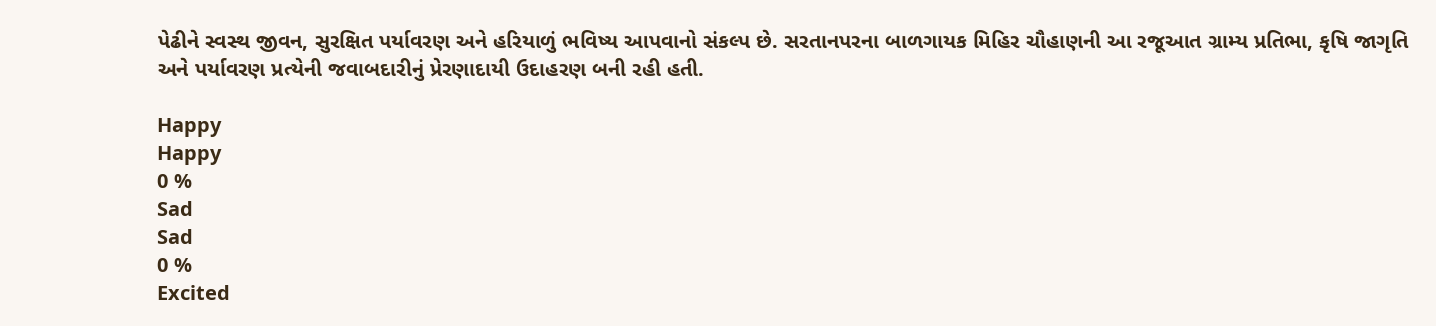પેઢીને સ્વસ્થ જીવન, સુરક્ષિત પર્યાવરણ અને હરિયાળું ભવિષ્ય આપવાનો સંકલ્પ છે. સરતાનપરના બાળગાયક મિહિર ચૌહાણની આ રજૂઆત ગ્રામ્ય પ્રતિભા, કૃષિ જાગૃતિ અને પર્યાવરણ પ્રત્યેની જવાબદારીનું પ્રેરણાદાયી ઉદાહરણ બની રહી હતી.

Happy
Happy
0 %
Sad
Sad
0 %
Excited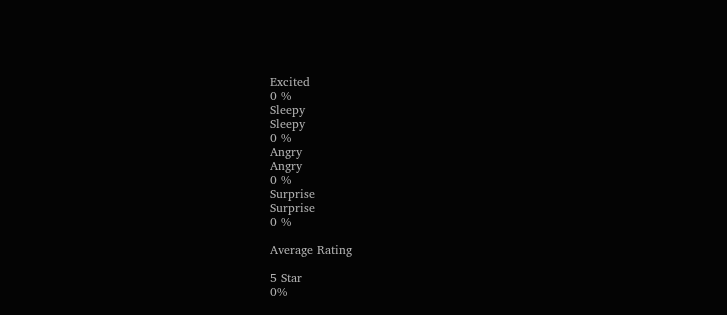Excited
0 %
Sleepy
Sleepy
0 %
Angry
Angry
0 %
Surprise
Surprise
0 %

Average Rating

5 Star
0%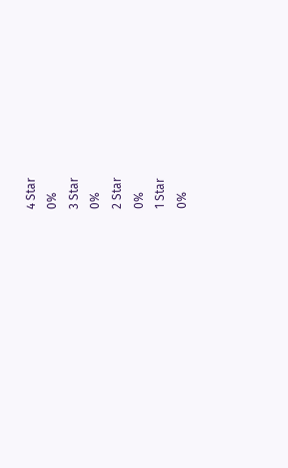4 Star
0%
3 Star
0%
2 Star
0%
1 Star
0%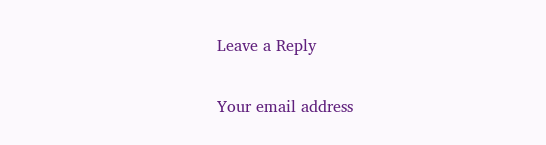Leave a Reply

Your email address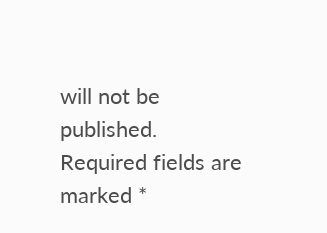will not be published. Required fields are marked *